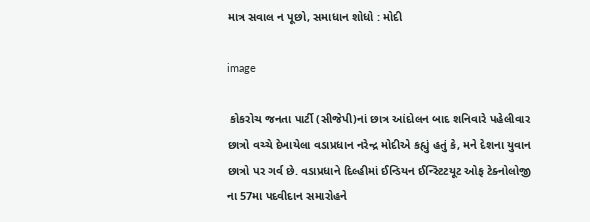માત્ર સવાલ ન પૂછો, સમાધાન શોધો : મોદી

image

 કોકરોચ જનતા પાર્ટી (સીજેપી)નાં છાત્ર આંદોલન બાદ શનિવારે પહેલીવાર છાત્રો વચ્ચે દેખાયેલા વડાપ્રધાન નરેન્દ્ર મોદીએ કહ્યું હતું કે, મને દેશના યુવાન છાત્રો પર ગર્વ છે. વડાપ્રધાને દિલ્હીમાં ઈન્ડિયન ઈન્સ્ટિટયૂટ ઓફ ટેક્નોલોજી ના 57મા પદવીદાન સમારોહને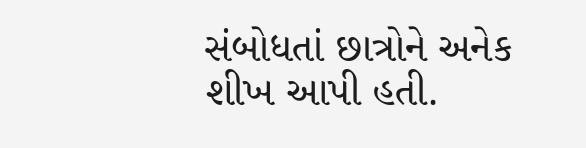સંબોધતાં છાત્રોને અનેક શીખ આપી હતી.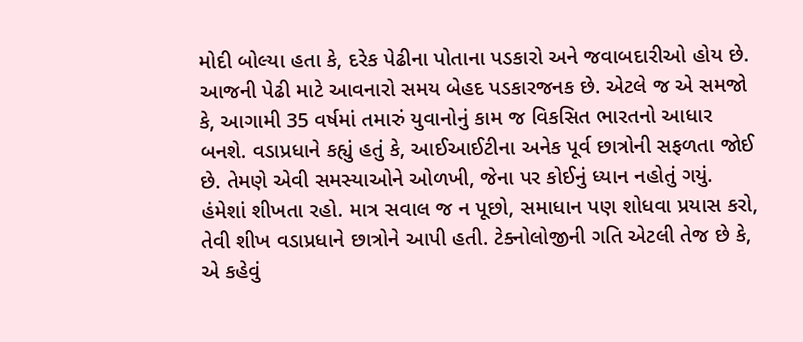મોદી બોલ્યા હતા કે, દરેક પેઢીના પોતાના પડકારો અને જવાબદારીઓ હોય છે. આજની પેઢી માટે આવનારો સમય બેહદ પડકારજનક છે. એટલે જ એ સમજો કે, આગામી 35 વર્ષમાં તમારું યુવાનોનું કામ જ વિકસિત ભારતનો આધાર બનશે. વડાપ્રધાને કહ્યું હતું કે, આઈઆઈટીના અનેક પૂર્વ છાત્રોની સફળતા જોઈ છે. તેમણે એવી સમસ્યાઓને ઓળખી, જેના પર કોઈનું ધ્યાન નહોતું ગયું. હંમેશાં શીખતા રહો. માત્ર સવાલ જ ન પૂછો, સમાધાન પણ શોધવા પ્રયાસ કરો, તેવી શીખ વડાપ્રધાને છાત્રોને આપી હતી. ટેક્નોલોજીની ગતિ એટલી તેજ છે કે, એ કહેવું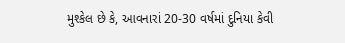મુશ્કેલ છે કે, આવનારાં 20-30 વર્ષમાં દુનિયા કેવી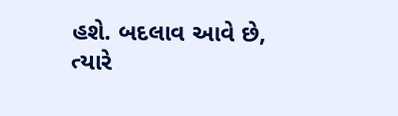હશે. બદલાવ આવે છે, ત્યારે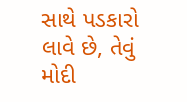સાથે પડકારો લાવે છે, તેવું મોદી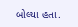બોલ્યા હતા.